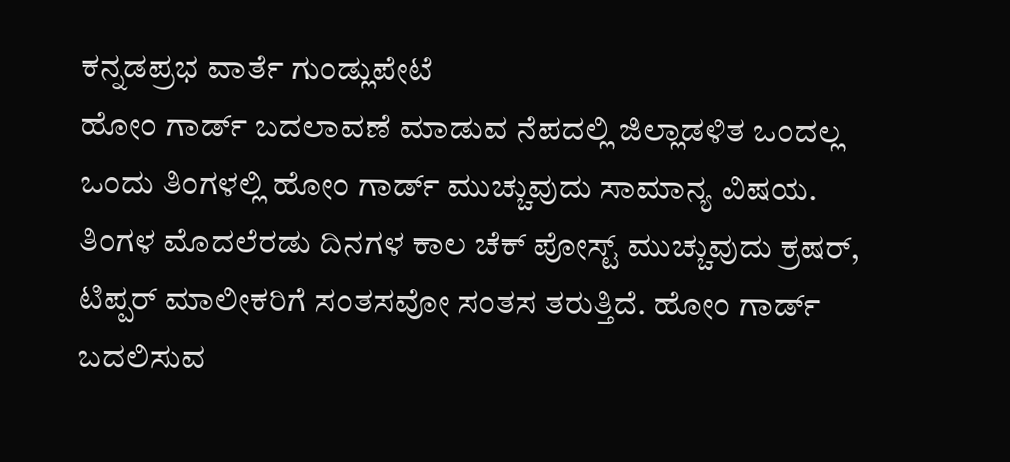ಕನ್ನಡಪ್ರಭ ವಾರ್ತೆ ಗುಂಡ್ಲುಪೇಟೆ
ಹೋಂ ಗಾರ್ಡ್ ಬದಲಾವಣೆ ಮಾಡುವ ನೆಪದಲ್ಲಿ ಜಿಲ್ಲಾಡಳಿತ ಒಂದಲ್ಲ ಒಂದು ತಿಂಗಳಲ್ಲಿ ಹೋಂ ಗಾರ್ಡ್ ಮುಚ್ಚುವುದು ಸಾಮಾನ್ಯ ವಿಷಯ. ತಿಂಗಳ ಮೊದಲೆರಡು ದಿನಗಳ ಕಾಲ ಚೆಕ್ ಪೋಸ್ಟ್ ಮುಚ್ಚುವುದು ಕ್ರಷರ್, ಟಿಪ್ಪರ್ ಮಾಲೀಕರಿಗೆ ಸಂತಸವೋ ಸಂತಸ ತರುತ್ತಿದೆ. ಹೋಂ ಗಾರ್ಡ್ ಬದಲಿಸುವ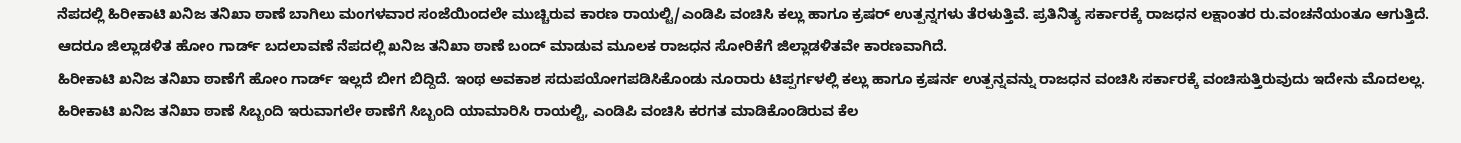ನೆಪದಲ್ಲಿ ಹಿರೀಕಾಟಿ ಖನಿಜ ತನಿಖಾ ಠಾಣೆ ಬಾಗಿಲು ಮಂಗಳವಾರ ಸಂಜೆಯಿಂದಲೇ ಮುಚ್ಚಿರುವ ಕಾರಣ ರಾಯಲ್ಟಿ/ಎಂಡಿಪಿ ವಂಚಿಸಿ ಕಲ್ಲು ಹಾಗೂ ಕ್ರಷರ್ ಉತ್ಪನ್ನಗಳು ತೆರಳುತ್ತಿವೆ. ಪ್ರತಿನಿತ್ಯ ಸರ್ಕಾರಕ್ಕೆ ರಾಜಧನ ಲಕ್ಷಾಂತರ ರು.ವಂಚನೆಯಂತೂ ಆಗುತ್ತಿದೆ. ಆದರೂ ಜಿಲ್ಲಾಡಳಿತ ಹೋಂ ಗಾರ್ಡ್ ಬದಲಾವಣೆ ನೆಪದಲ್ಲಿ ಖನಿಜ ತನಿಖಾ ಠಾಣೆ ಬಂದ್ ಮಾಡುವ ಮೂಲಕ ರಾಜಧನ ಸೋರಿಕೆಗೆ ಜಿಲ್ಲಾಡಳಿತವೇ ಕಾರಣವಾಗಿದೆ.
ಹಿರೀಕಾಟಿ ಖನಿಜ ತನಿಖಾ ಠಾಣೆಗೆ ಹೋಂ ಗಾರ್ಡ್ ಇಲ್ಲದೆ ಬೀಗ ಬಿದ್ದಿದೆ. ಇಂಥ ಅವಕಾಶ ಸದುಪಯೋಗಪಡಿಸಿಕೊಂಡು ನೂರಾರು ಟಿಪ್ಪರ್ಗಳಲ್ಲಿ ಕಲ್ಲು ಹಾಗೂ ಕ್ರಷರ್ನ ಉತ್ಪನ್ನವನ್ನು ರಾಜಧನ ವಂಚಿಸಿ ಸರ್ಕಾರಕ್ಕೆ ವಂಚಿಸುತ್ತಿರುವುದು ಇದೇನು ಮೊದಲಲ್ಲ. ಹಿರೀಕಾಟಿ ಖನಿಜ ತನಿಖಾ ಠಾಣೆ ಸಿಬ್ಬಂದಿ ಇರುವಾಗಲೇ ಠಾಣೆಗೆ ಸಿಬ್ಬಂದಿ ಯಾಮಾರಿಸಿ ರಾಯಲ್ಟಿ, ಎಂಡಿಪಿ ವಂಚಿಸಿ ಕರಗತ ಮಾಡಿಕೊಂಡಿರುವ ಕೆಲ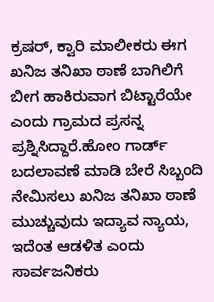ಕ್ರಷರ್, ಕ್ವಾರಿ ಮಾಲೀಕರು ಈಗ ಖನಿಜ ತನಿಖಾ ಠಾಣೆ ಬಾಗಿಲಿಗೆ ಬೀಗ ಹಾಕಿರುವಾಗ ಬಿಟ್ಟಾರೆಯೇ ಎಂದು ಗ್ರಾಮದ ಪ್ರಸನ್ನ ಪ್ರಶ್ನಿಸಿದ್ದಾರೆ.ಹೋಂ ಗಾರ್ಡ್ ಬದಲಾವಣೆ ಮಾಡಿ ಬೇರೆ ಸಿಬ್ಬಂದಿ ನೇಮಿಸಲು ಖನಿಜ ತನಿಖಾ ಠಾಣೆ ಮುಚ್ಚುವುದು ಇದ್ಯಾವ ನ್ಯಾಯ, ಇದೆಂತ ಆಡಳಿತ ಎಂದು ಸಾರ್ವಜನಿಕರು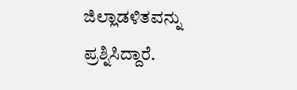ಜಿಲ್ಲಾಡಳಿತವನ್ನು ಪ್ರಶ್ನಿಸಿದ್ದಾರೆ.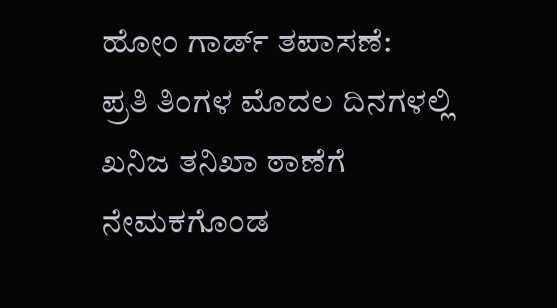ಹೋಂ ಗಾರ್ಡ್ ತಪಾಸಣೆ:
ಪ್ರತಿ ತಿಂಗಳ ಮೊದಲ ದಿನಗಳಲ್ಲಿ ಖನಿಜ ತನಿಖಾ ಠಾಣೆಗೆ ನೇಮಕಗೊಂಡ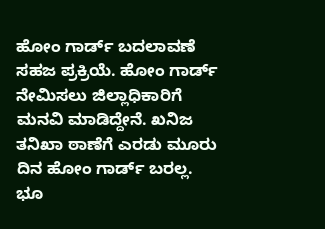ಹೋಂ ಗಾರ್ಡ್ ಬದಲಾವಣೆ ಸಹಜ ಪ್ರಕ್ರಿಯೆ. ಹೋಂ ಗಾರ್ಡ್ ನೇಮಿಸಲು ಜಿಲ್ಲಾಧಿಕಾರಿಗೆ ಮನವಿ ಮಾಡಿದ್ದೇನೆ. ಖನಿಜ ತನಿಖಾ ಠಾಣೆಗೆ ಎರಡು ಮೂರು ದಿನ ಹೋಂ ಗಾರ್ಡ್ ಬರಲ್ಲ. ಭೂ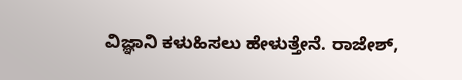ವಿಜ್ಞಾನಿ ಕಳುಹಿಸಲು ಹೇಳುತ್ತೇನೆ. ರಾಜೇಶ್,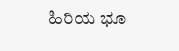ಹಿರಿಯ ಭೂ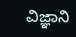ವಿಜ್ಞಾನಿ